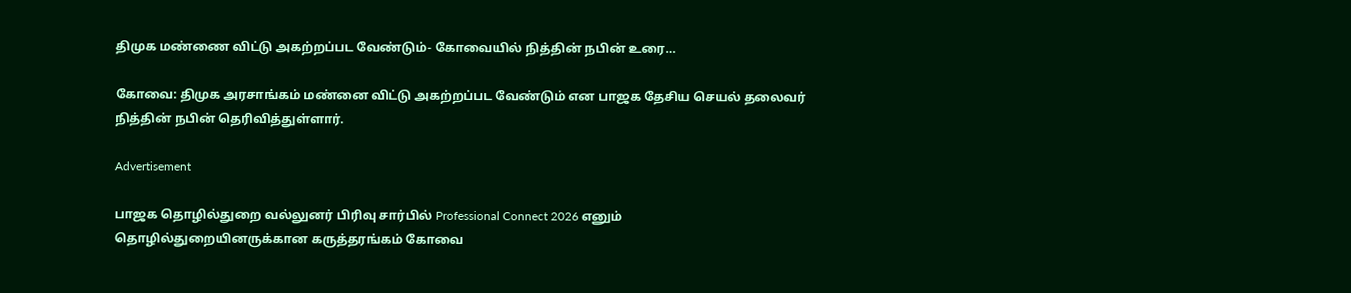திமுக மண்ணை விட்டு அகற்றப்பட வேண்டும்- கோவையில் நித்தின் நபின் உரை…

கோவை: திமுக அரசாங்கம் மண்னை விட்டு அகற்றப்பட வேண்டும் என பாஜக தேசிய செயல் தலைவர் நித்தின் நபின் தெரிவித்துள்ளார்.

Advertisement

பாஜக தொழில்துறை வல்லுனர் பிரிவு சார்பில் Professional Connect 2026 எனும் தொழில்துறையினருக்கான கருத்தரங்கம் கோவை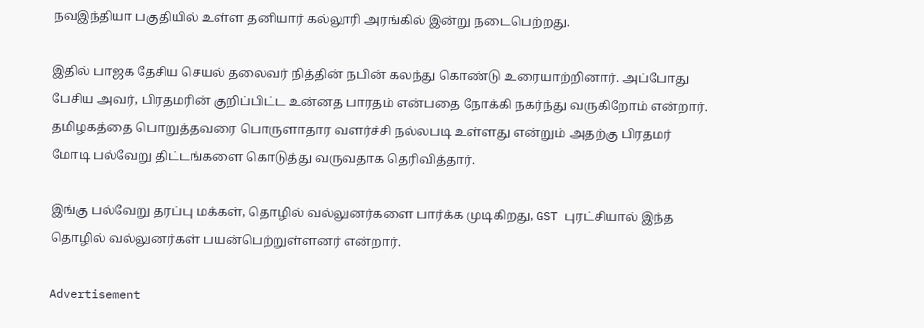நவஇந்தியா பகுதியில் உள்ள தனியார் கல்லூரி அரங்கில் இன்று நடைபெற்றது.

இதில் பாஜக தேசிய செயல் தலைவர் நித்தின் நபின் கலந்து கொண்டு உரையாற்றினார். அப்போது பேசிய அவர், பிரதமரின் குறிப்பிட்ட உன்னத பாரதம் என்பதை நோக்கி நகர்ந்து வருகிறோம் என்றார். தமிழகத்தை பொறுத்தவரை பொருளாதார வளர்ச்சி நல்லபடி உள்ளது என்றும் அதற்கு பிரதமர் மோடி பல்வேறு திட்டங்களை கொடுத்து வருவதாக தெரிவித்தார்.

இங்கு பல்வேறு தரப்பு மக்கள், தொழில் வல்லுனர்களை பார்க்க முடிகிறது, GST புரட்சியால் இந்த தொழில் வல்லுனர்கள் பயன்பெற்றுள்ளனர் என்றார்.

Advertisement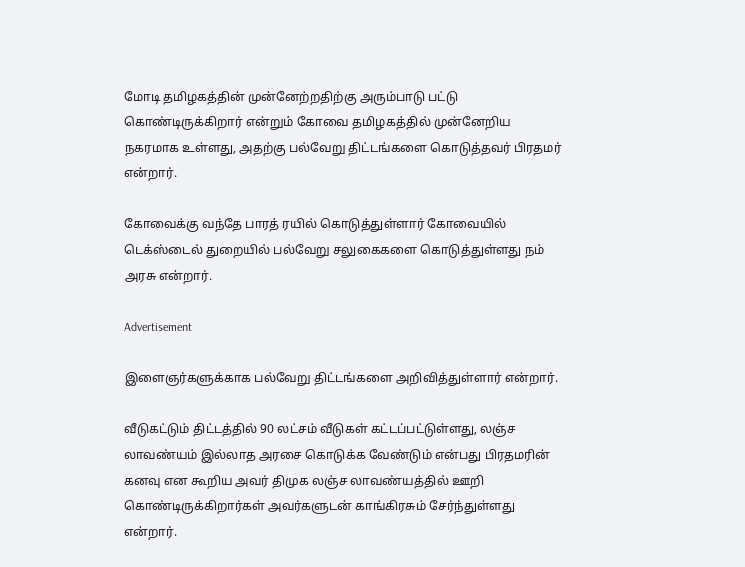மோடி தமிழகத்தின் முன்னேற்றதிற்கு அரும்பாடு பட்டு கொண்டிருக்கிறார் என்றும் கோவை தமிழகத்தில் முன்னேறிய நகரமாக உள்ளது, அதற்கு பல்வேறு திட்டங்களை கொடுத்தவர் பிரதமர் என்றார்.

கோவைக்கு வந்தே பாரத் ரயில் கொடுத்துள்ளார் கோவையில் டெக்ஸ்டைல் துறையில் பல்வேறு சலுகைகளை கொடுத்துள்ளது நம் அரசு என்றார்.

Advertisement

இளைஞர்களுக்காக பல்வேறு திட்டங்களை அறிவித்துள்ளார் என்றார்.

வீடுகட்டும் திட்டத்தில் 90 லட்சம் வீடுகள் கட்டப்பட்டுள்ளது, லஞ்ச லாவண்யம் இல்லாத அரசை கொடுக்க வேண்டும் என்பது பிரதமரின் கனவு என கூறிய அவர் திமுக லஞ்ச லாவண்யத்தில் ஊறி கொண்டிருக்கிறார்கள் அவர்களுடன் காங்கிரசும் சேர்ந்துள்ளது என்றார்.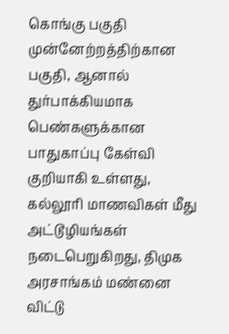கொங்கு பகுதி முன்னேற்றத்திற்கான பகுதி, ஆனால் துர்பாக்கியமாக பெண்களுக்கான பாதுகாப்பு கேள்வி குறியாகி உள்ளது, கல்லூரி மாணவிகள் மீது அட்டூழியங்கள் நடைபெறுகிறது, திமுக அரசாங்கம் மண்னை விட்டு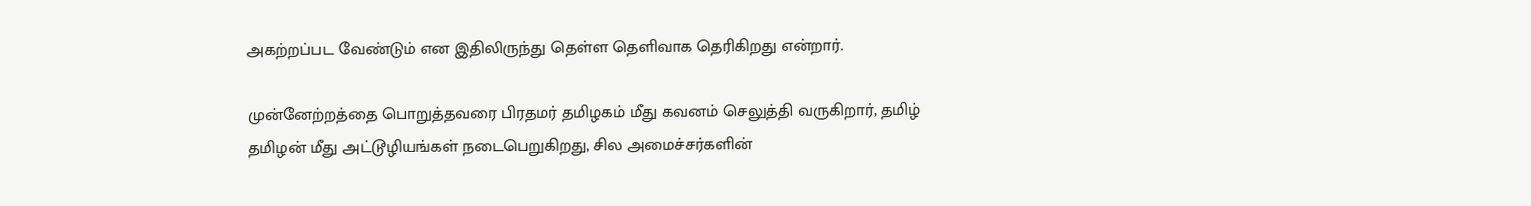அகற்றப்பட வேண்டும் என இதிலிருந்து தெள்ள தெளிவாக தெரிகிறது என்றார்.

முன்னேற்றத்தை பொறுத்தவரை பிரதமர் தமிழகம் மீது கவனம் செலுத்தி வருகிறார், தமிழ் தமிழன் மீது அட்டூழியங்கள் நடைபெறுகிறது, சில அமைச்சர்களின்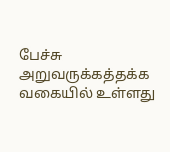பேச்சு அறுவருக்கத்தக்க வகையில் உள்ளது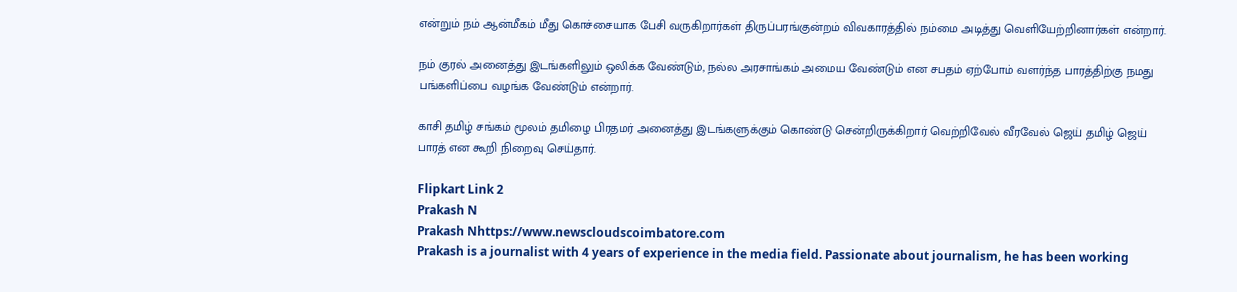என்றும் நம் ஆன்மீகம் மீது கொச்சையாக பேசி வருகிறார்கள் திருப்பரங்குன்றம் விவகாரத்தில் நம்மை அடித்து வெளியேற்றினார்கள் என்றார்.

நம் குரல் அனைத்து இடங்களிலும் ஒலிக்க வேண்டும், நல்ல அரசாங்கம் அமைய வேண்டும் என சபதம் ஏற்போம் வளர்ந்த பாரத்திற்கு நமது பங்களிப்பை வழங்க வேண்டும் என்றார்.

காசி தமிழ் சங்கம் மூலம் தமிழை பிரதமர் அனைத்து இடங்களுக்கும் கொண்டு சென்றிருக்கிறார் வெற்றிவேல் வீரவேல் ஜெய் தமிழ் ஜெய் பாரத் என கூறி நிறைவு செய்தார்.

Flipkart Link 2
Prakash N
Prakash Nhttps://www.newscloudscoimbatore.com
Prakash is a journalist with 4 years of experience in the media field. Passionate about journalism, he has been working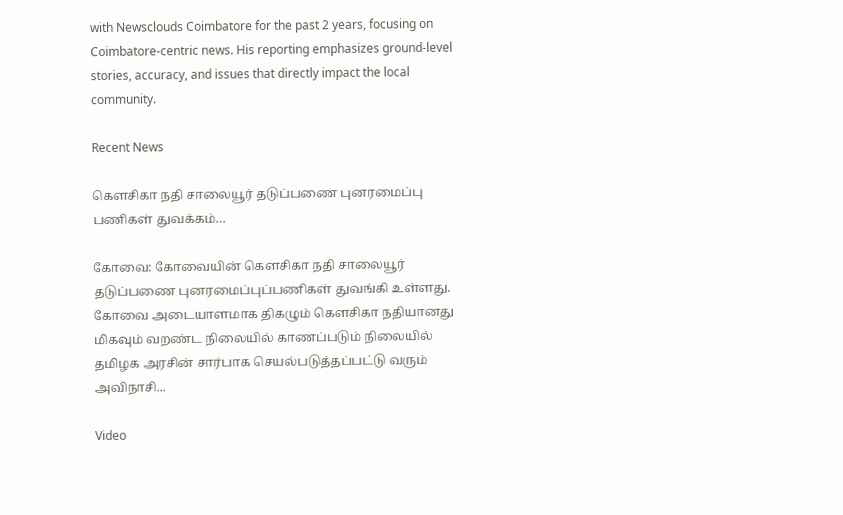with Newsclouds Coimbatore for the past 2 years, focusing on Coimbatore-centric news. His reporting emphasizes ground-level stories, accuracy, and issues that directly impact the local community.

Recent News

கெளசிகா நதி சாலையூர் தடுப்பணை புனரமைப்பு பணிகள் துவக்கம்…

கோவை: கோவையின் கெளசிகா நதி சாலையூர் தடுப்பணை புனரமைப்புப்பணிகள் துவங்கி உள்ளது. கோவை அடையாளமாக திகழும் கௌசிகா நதியானது மிகவும் வறண்ட நிலையில் காணப்படும் நிலையில் தமிழக அரசின் சார்பாக செயல்படுத்தப்பட்டு வரும் அவிநாசி...

Video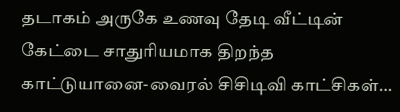தடாகம் அருகே உணவு தேடி வீட்டின் கேட்டை சாதுரியமாக திறந்த காட்டுயானை-வைரல் சிசிடிவி காட்சிகள்…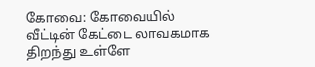கோவை: கோவையில் வீட்டின் கேட்டை லாவகமாக திறந்து உள்ளே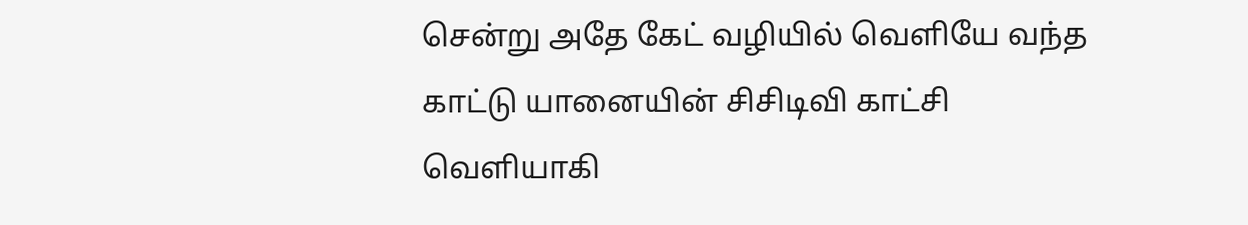சென்று அதே கேட் வழியில் வெளியே வந்த காட்டு யானையின் சிசிடிவி காட்சி வெளியாகி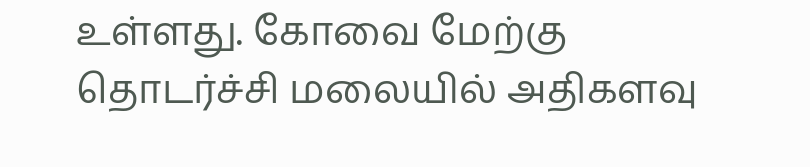உள்ளது. கோவை மேற்கு தொடர்ச்சி மலையில் அதிகளவு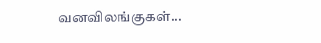வனவிலங்குகள்...